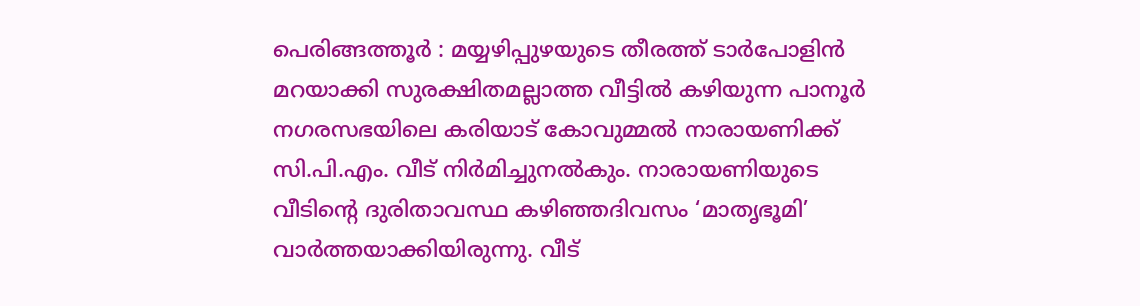പെരിങ്ങത്തൂർ : മയ്യഴിപ്പുഴയുടെ തീരത്ത് ടാർപോളിൻ മറയാക്കി സുരക്ഷിതമല്ലാത്ത വീട്ടിൽ കഴിയുന്ന പാനൂർ നഗരസഭയിലെ കരിയാട് കോവുമ്മൽ നാരായണിക്ക് സി.പി.എം. വീട് നിർമിച്ചുനൽകും. നാരായണിയുടെ വീടിന്റെ ദുരിതാവസ്ഥ കഴിഞ്ഞദിവസം ‘മാതൃഭൂമി’ വാർത്തയാക്കിയിരുന്നു. വീട്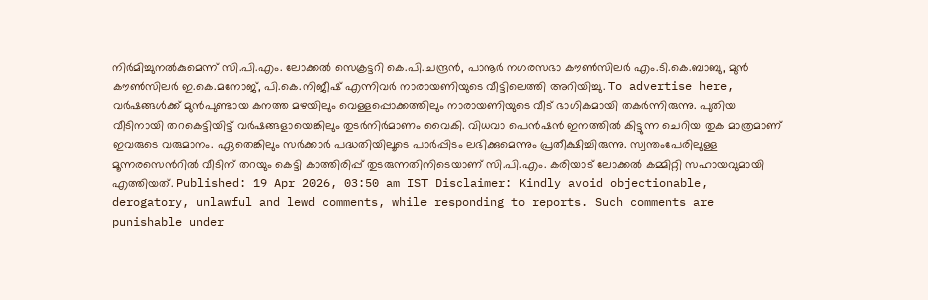നിർമിച്ചുനൽകുമെന്ന് സി.പി.എം. ലോക്കൽ സെക്രട്ടറി കെ.പി.ചന്ദ്രൻ, പാനൂർ നഗരസഭാ കൗൺസിലർ എം.ടി.കെ.ബാബു, മുൻ കൗൺസിലർ ഇ.കെ.മനോജ്, പി.കെ.നിജീഷ് എന്നിവർ നാരായണിയുടെ വീട്ടിലെത്തി അറിയിച്ചു. To advertise here, വർഷങ്ങൾക്ക് മുൻപുണ്ടായ കനത്ത മഴയിലും വെള്ളപ്പൊക്കത്തിലും നാരായണിയുടെ വീട് ഭാഗികമായി തകർന്നിരുന്നു. പുതിയ വീടിനായി തറകെട്ടിയിട്ട് വർഷങ്ങളായെങ്കിലും തുടർനിർമാണം വൈകി. വിധവാ പെൻഷൻ ഇനത്തിൽ കിട്ടുന്ന ചെറിയ തുക മാത്രമാണ് ഇവരുടെ വരുമാനം. ഏതെങ്കിലും സർക്കാർ പദ്ധതിയിലൂടെ പാർപ്പിടം ലഭിക്കുമെന്നും പ്രതീക്ഷിച്ചിരുന്നു. സ്വന്തംപേരിലുള്ള മൂന്നരസെൻറിൽ വീടിന് തറയും കെട്ടി കാത്തിരിപ്പ് തുടരുന്നതിനിടെയാണ് സി.പി.എം. കരിയാട് ലോക്കൽ കമ്മിറ്റി സഹായവുമായി എത്തിയത്. Published: 19 Apr 2026, 03:50 am IST Disclaimer: Kindly avoid objectionable, derogatory, unlawful and lewd comments, while responding to reports. Such comments are punishable under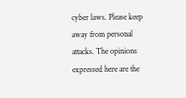cyber laws. Please keep away from personal attacks. The opinions expressed here are the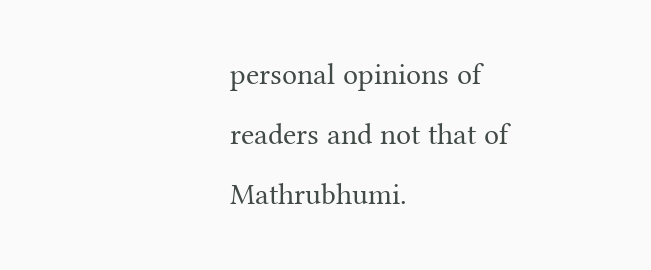personal opinions of readers and not that of Mathrubhumi.